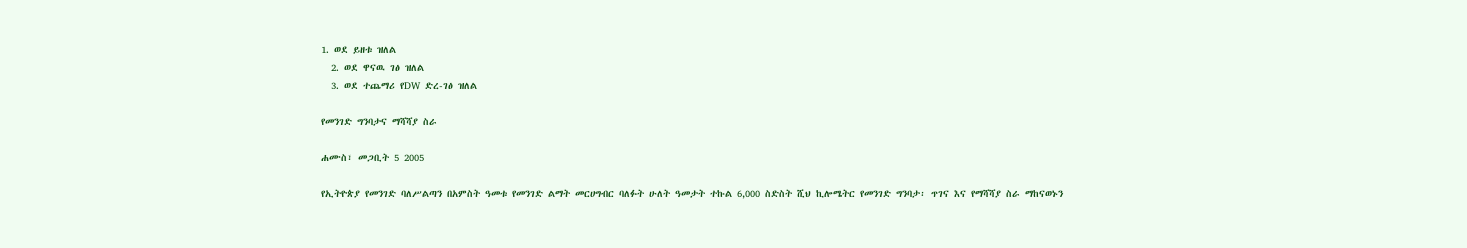1. ወደ ይዘቱ ዝለል
  2. ወደ ዋናዉ ገፅ ዝለል
  3. ወደ ተጨማሪ የDW ድረ-ገፅ ዝለል

የመንገድ ግንባታና ማሻሻያ ስራ

ሐሙስ፣ መጋቢት 5 2005

የኢትዮጵያ የመንገድ ባለሥልጣን በአምስት ዓመቱ የመንገድ ልማት መርሀግብር ባለፉት ሁለት ዓመታት ተኩል 6,000 ስድስት ሺህ ኪሎሜትር የመንገድ ግንባታ፡ ጥገና እና የማሻሻያ ስራ ማከናወኑን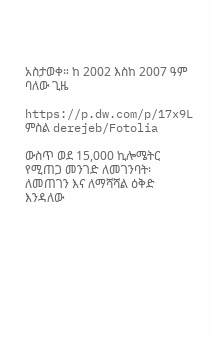አስታወቀ። ከ 2002 እስከ 2007 ዓም ባለው ጊዜ

https://p.dw.com/p/17x9L
ምስል derejeb/Fotolia

ውስጥ ወደ 15,000 ኪሎሜትር የሚጠጋ መንገድ ለመገንባት፡ ለመጠገን እና ለማሻሻል ዕቅድ እንዳለው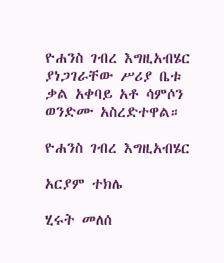ዮሐንስ ገብረ እግዚአብሄር ያነጋገራቸው ሥሪያ ቤቱ ቃል አቀባይ አቶ ሳምሶን ወንድሙ አስረድተዋል።

ዮሐንስ ገብረ እግዚአብሄር

አርያም ተክሌ

ሂሩት መለሰ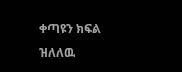ቀጣዩን ክፍል ዝለለዉ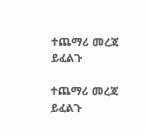ተጨማሪ መረጃ ይፈልጉ

ተጨማሪ መረጃ ይፈልጉ